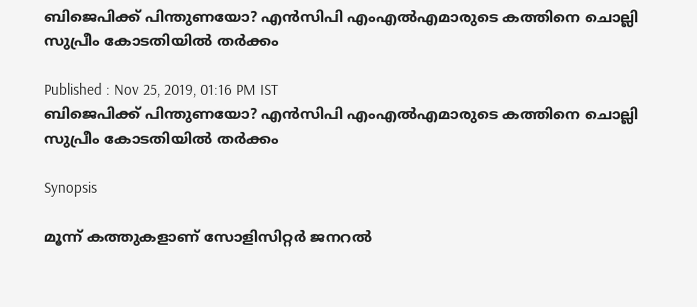ബിജെപിക്ക് പിന്തുണയോ? എൻസിപി എംഎൽഎമാരുടെ കത്തിനെ ചൊല്ലി സുപ്രീം കോടതിയിൽ തർക്കം

Published : Nov 25, 2019, 01:16 PM IST
ബിജെപിക്ക് പിന്തുണയോ? എൻസിപി എംഎൽഎമാരുടെ കത്തിനെ ചൊല്ലി സുപ്രീം കോടതിയിൽ തർക്കം

Synopsis

മൂന്ന് കത്തുകളാണ് സോളിസിറ്റർ ജനറൽ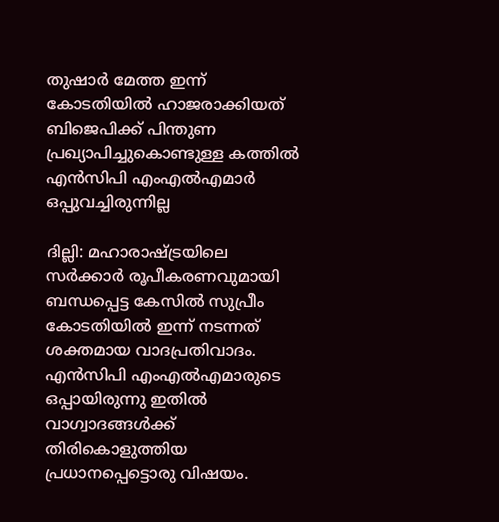തുഷാർ മേത്ത ഇന്ന് കോടതിയിൽ ഹാജരാക്കിയത് ബിജെപിക്ക് പിന്തുണ പ്രഖ്യാപിച്ചുകൊണ്ടുള്ള കത്തിൽ എൻസിപി എംഎൽഎമാർ ഒപ്പുവച്ചിരുന്നില്ല

ദില്ലി: മഹാരാഷ്ട്രയിലെ സർക്കാർ രൂപീകരണവുമായി ബന്ധപ്പെട്ട കേസിൽ സുപ്രീം കോടതിയിൽ ഇന്ന് നടന്നത് ശക്തമായ വാദപ്രതിവാദം. എൻസിപി എംഎൽഎമാരുടെ ഒപ്പായിരുന്നു ഇതിൽ വാഗ്വാദങ്ങൾക്ക് തിരികൊളുത്തിയ പ്രധാനപ്പെട്ടൊരു വിഷയം.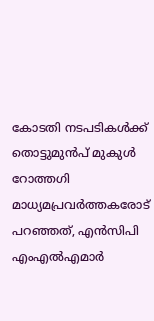കോടതി നടപടികൾക്ക് തൊട്ടുമുൻപ് മുകുൾ റോത്തഗി മാധ്യമപ്രവർത്തകരോട് പറഞ്ഞത്, എൻസിപി എംഎൽഎമാർ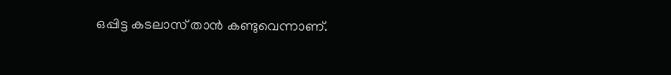ഒപ്പിട്ട കടലാസ് താൻ കണ്ടുവെന്നാണ്.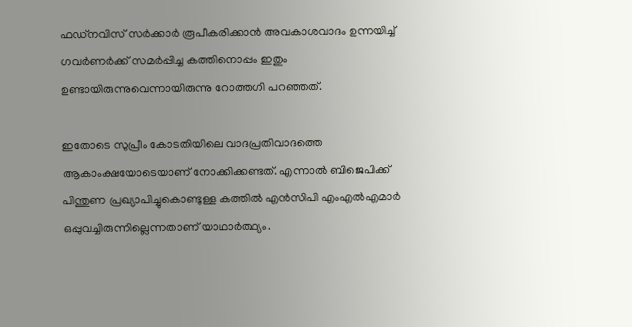ഫഡ്നവിസ് സർക്കാർ രൂപീകരിക്കാൻ അവകാശവാദം ഉന്നയിച്ച് ഗവർണർക്ക് സമർപ്പിച്ച കത്തിനൊപ്പം ഇതും ഉണ്ടായിരുന്നുവെന്നായിരുന്നു റോത്തഗി പറഞ്ഞത്.

ഇതോടെ സുപ്രീം കോടതിയിലെ വാദപ്രതിവാദത്തെ ആകാംക്ഷയോടെയാണ് നോക്കിക്കണ്ടത്. എന്നാൽ ബിജെപിക്ക് പിന്തുണ പ്രഖ്യാപിച്ചുകൊണ്ടുള്ള കത്തിൽ എൻസിപി എംഎൽഎമാർ ഒപ്പുവച്ചിരുന്നില്ലെന്നതാണ് യാഥാർത്ഥ്യം.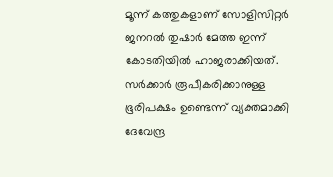മൂന്ന് കത്തുകളാണ് സോളിസിറ്റർ ജനറൽ തുഷാർ മേത്ത ഇന്ന് കോടതിയിൽ ഹാജരാക്കിയത്. സർക്കാർ രൂപീകരിക്കാനുള്ള ഭൂരിപക്ഷം ഉണ്ടെന്ന് വ്യക്തമാക്കി ദേവേന്ദ്ര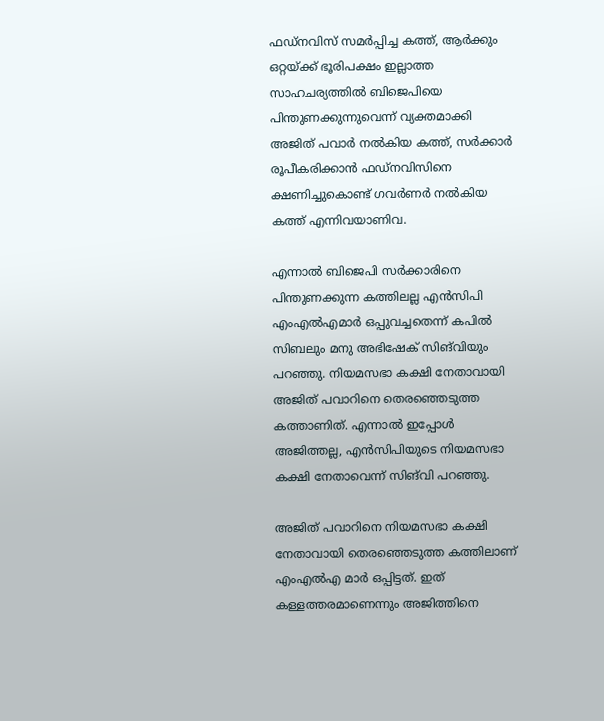ഫഡ്‌നവിസ് സമർപ്പിച്ച കത്ത്, ആർക്കും ഒറ്റയ്ക്ക് ഭൂരിപക്ഷം ഇല്ലാത്ത സാഹചര്യത്തിൽ ബിജെപിയെ പിന്തുണക്കുന്നുവെന്ന് വ്യക്തമാക്കി അജിത് പവാർ നൽകിയ കത്ത്, സർക്കാർ രൂപീകരിക്കാൻ ഫഡ്‌നവിസിനെ ക്ഷണിച്ചുകൊണ്ട് ഗവർണർ നൽകിയ കത്ത് എന്നിവയാണിവ.

എന്നാൽ ബിജെപി സർക്കാരിനെ പിന്തുണക്കുന്ന കത്തിലല്ല എൻസിപി എംഎൽഎമാർ ഒപ്പുവച്ചതെന്ന് കപിൽ സിബലും മനു അഭിഷേക് സിങ്‌വിയും പറഞ്ഞു. നിയമസഭാ കക്ഷി നേതാവായി അജിത് പവാറിനെ തെരഞ്ഞെടുത്ത കത്താണിത്. എന്നാൽ ഇപ്പോൾ അജിത്തല്ല, എൻസിപിയുടെ നിയമസഭാ കക്ഷി നേതാവെന്ന് സിങ്‌വി പറഞ്ഞു.

അജിത് പവാറിനെ നിയമസഭാ കക്ഷി നേതാവായി തെരഞ്ഞെടുത്ത കത്തിലാണ് എംഎൽഎ മാർ ഒപ്പിട്ടത്. ഇത് കള്ളത്തരമാണെന്നും അജിത്തിനെ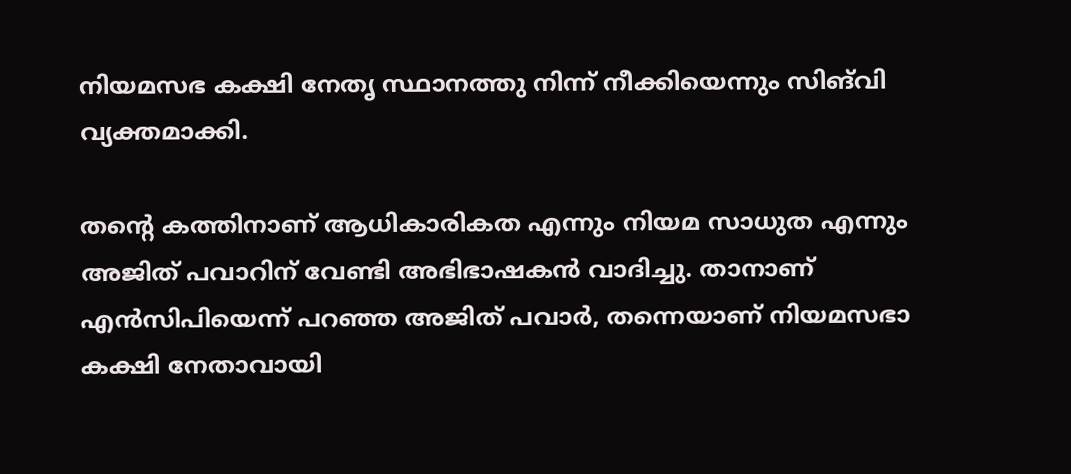നിയമസഭ കക്ഷി നേതൃ സ്ഥാനത്തു നിന്ന് നീക്കിയെന്നും സിങ്‌വി വ്യക്തമാക്കി.

തന്റെ കത്തിനാണ് ആധികാരികത എന്നും നിയമ സാധുത എന്നും അജിത് പവാറിന് വേണ്ടി അഭിഭാഷകൻ വാദിച്ചു. താനാണ് എൻസിപിയെന്ന് പറഞ്ഞ അജിത് പവാർ, തന്നെയാണ് നിയമസഭാ കക്ഷി നേതാവായി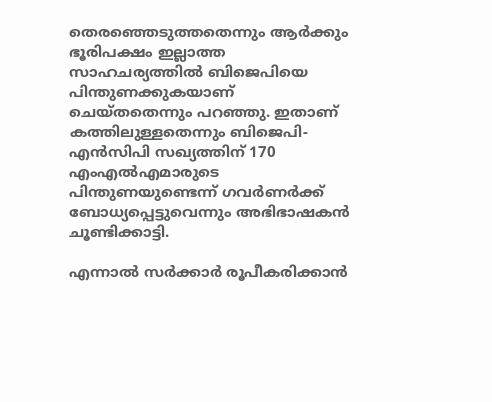തെരഞ്ഞെടുത്തതെന്നും ആർക്കും ഭൂരിപക്ഷം ഇല്ലാത്ത സാഹചര്യത്തിൽ ബിജെപിയെ പിന്തുണക്കുകയാണ് ചെയ്തതെന്നും പറഞ്ഞു. ഇതാണ് കത്തിലുള്ളതെന്നും ബിജെപി-എൻസിപി സഖ്യത്തിന് 170 എംഎൽഎമാരുടെ പിന്തുണയുണ്ടെന്ന് ഗവർണർക്ക് ബോധ്യപ്പെട്ടുവെന്നും അഭിഭാഷകൻ ചൂണ്ടിക്കാട്ടി.

എന്നാൽ സർക്കാർ രൂപീകരിക്കാൻ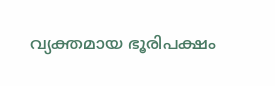വ്യക്തമായ ഭൂരിപക്ഷം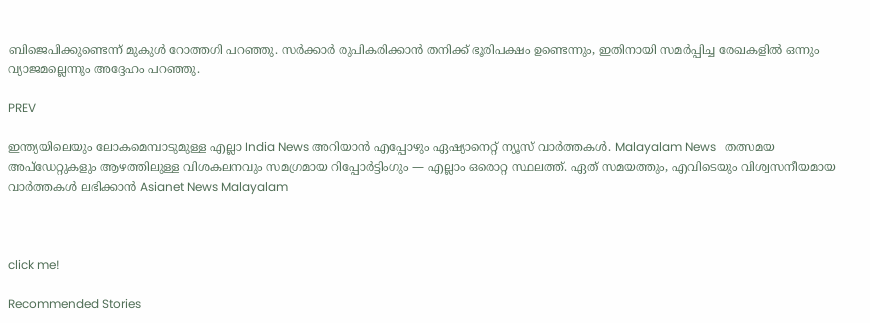ബിജെപിക്കുണ്ടെന്ന് മുകുൾ റോത്തഗി പറഞ്ഞു. സർക്കാർ രുപികരിക്കാൻ തനിക്ക് ഭൂരിപക്ഷം ഉണ്ടെന്നും, ഇതിനായി സമർപ്പിച്ച രേഖകളിൽ ഒന്നും വ്യാജമല്ലെന്നും അദ്ദേഹം പറഞ്ഞു.

PREV

ഇന്ത്യയിലെയും ലോകമെമ്പാടുമുള്ള എല്ലാ India News അറിയാൻ എപ്പോഴും ഏഷ്യാനെറ്റ് ന്യൂസ് വാർത്തകൾ. Malayalam News   തത്സമയ അപ്‌ഡേറ്റുകളും ആഴത്തിലുള്ള വിശകലനവും സമഗ്രമായ റിപ്പോർട്ടിംഗും — എല്ലാം ഒരൊറ്റ സ്ഥലത്ത്. ഏത് സമയത്തും, എവിടെയും വിശ്വസനീയമായ വാർത്തകൾ ലഭിക്കാൻ Asianet News Malayalam



click me!

Recommended Stories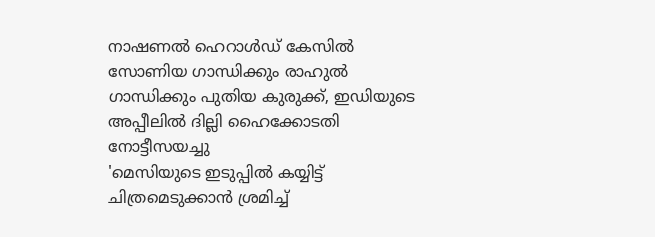നാഷണൽ ഹെറാൾഡ് കേസിൽ സോണിയ ഗാന്ധിക്കും രാഹുൽ ഗാന്ധിക്കും പുതിയ കുരുക്ക്, ഇഡിയുടെ അപ്പീലിൽ ദില്ലി ഹൈക്കോടതി നോട്ടീസയച്ചു
'മെസിയുടെ ഇടുപ്പിൽ കയ്യിട്ട് ചിത്രമെടുക്കാൻ ശ്രമിച്ച്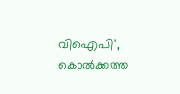വിഐപി', കൊൽക്കത്ത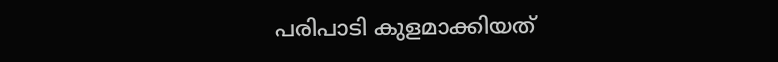പരിപാടി കുളമാക്കിയത്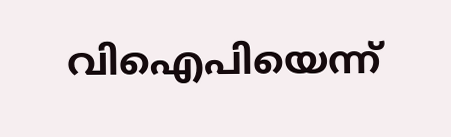വിഐപിയെന്ന്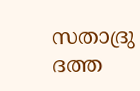സതാദ്രു ദത്ത